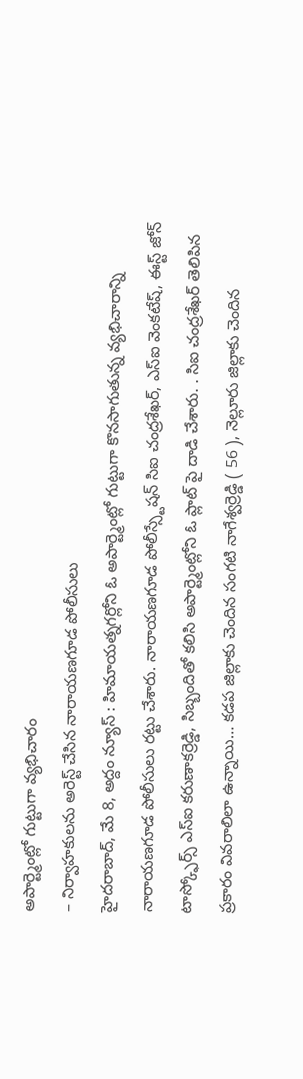అపార్ట్మెంట్లో గుట్టుగా వ్యభిచారం
– నిర్వాహకులను అరెస్ట్ చేసిన నారాయణగూడ పోలీసులు
హైదరాబాద్, మే 8, అద్దం న్యూస్ : హిమాయత్నగర్లోని ఓ అపార్ట్మెంట్లో గుట్టుగా కొనసాగుతున్న వ్యభిచారాన్ని నారాయణగూడ పోలీసులు రట్టు చేశారు. నారాయణగూడ పోలీస్స్టేషన్ సిఐ చంద్రశేఖర్, ఎస్ఐ వెంకటేష్, ఈస్ట్ జోన్ టాస్క్ఫోర్స్ ఎస్ఐ కరుణాకర్రెడ్డి, సిబ్బందితో కలిసి అపార్ట్మెంట్లోని ఓ ప్లాట్ పై దాడి చేశారు. . సిఐ చంద్రశేఖర్ తెలిపిన ప్రకారం వివరాలిలా ఉన్నాయి… కడప జిల్లాకు చెందిన సంగటి నాగేశ్వర్రెడ్డి ( 56 ), నెల్లూరు జిల్లాకు చెందిన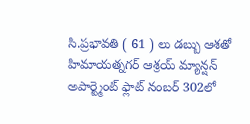సి.ప్రభావతి ( 61 ) లు డబ్బు ఆశతో హిమాయత్నగర్ ఆశ్రయ్ మ్యాన్షన్ అపార్ట్మెంట్ ఫ్లాట్ నంబర్ 302లో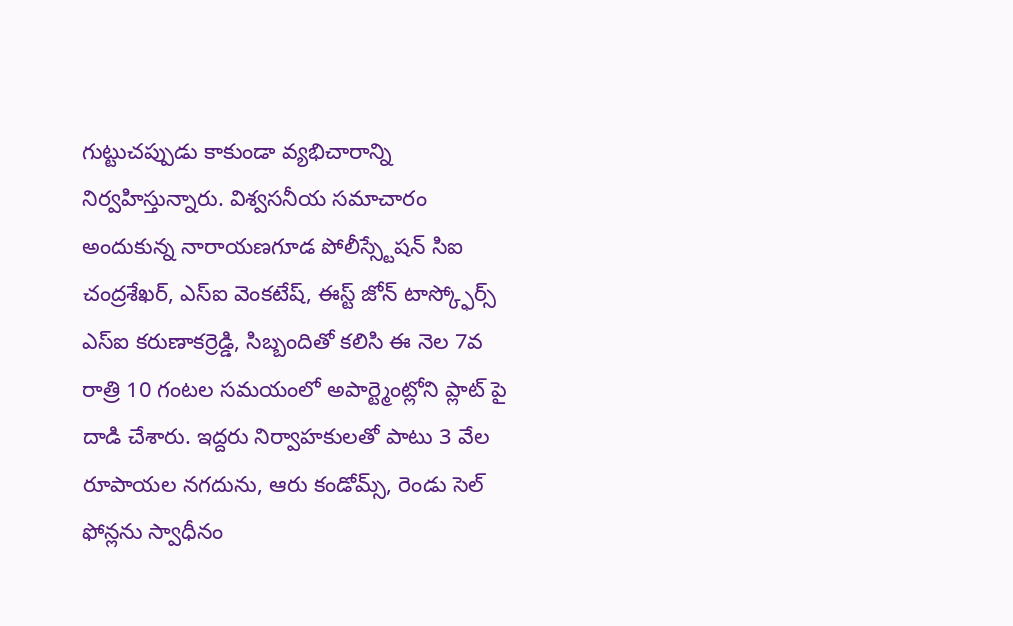గుట్టుచప్పుడు కాకుండా వ్యభిచారాన్ని నిర్వహిస్తున్నారు. విశ్వసనీయ సమాచారం అందుకున్న నారాయణగూడ పోలీస్స్టేషన్ సిఐ చంద్రశేఖర్, ఎస్ఐ వెంకటేష్, ఈస్ట్ జోన్ టాస్క్ఫోర్స్ ఎస్ఐ కరుణాకర్రెడ్డి, సిబ్బందితో కలిసి ఈ నెల 7వ రాత్రి 10 గంటల సమయంలో అపార్ట్మెంట్లోని ప్లాట్ పై దాడి చేశారు. ఇద్దరు నిర్వాహకులతో పాటు 3 వేల రూపాయల నగదును, ఆరు కండోమ్స్, రెండు సెల్ ఫోన్లను స్వాధీనం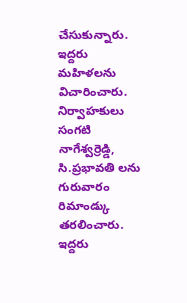చేసుకున్నారు. ఇద్దరు మహిళలను విచారించారు. నిర్వాహకులు సంగటి నాగేశ్వర్రెడ్డి, సి.ప్రభావతి లను గురువారం రిమాండ్కు తరలించారు. ఇద్దరు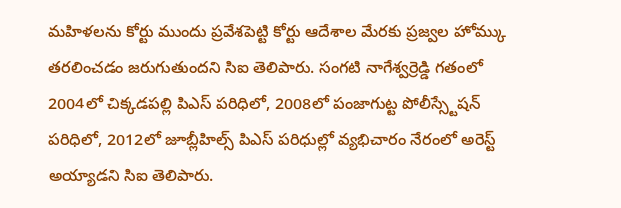మహిళలను కోర్టు ముందు ప్రవేశపెట్టి కోర్టు ఆదేశాల మేరకు ప్రజ్వల హోమ్కు తరలించడం జరుగుతుందని సిఐ తెలిపారు. సంగటి నాగేశ్వర్రెడ్డి గతంలో 2004లో చిక్కడపల్లి పిఎస్ పరిధిలో, 2008లో పంజాగుట్ట పోలీస్స్టేషన్ పరిధిలో, 2012లో జూబ్లీహిల్స్ పిఎస్ పరిధుల్లో వ్యభిచారం నేరంలో అరెస్ట్ అయ్యాడని సిఐ తెలిపారు.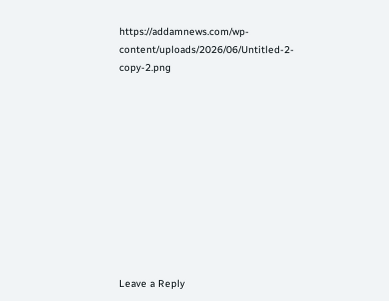https://addamnews.com/wp-content/uploads/2026/06/Untitled-2-copy-2.png











Leave a Reply